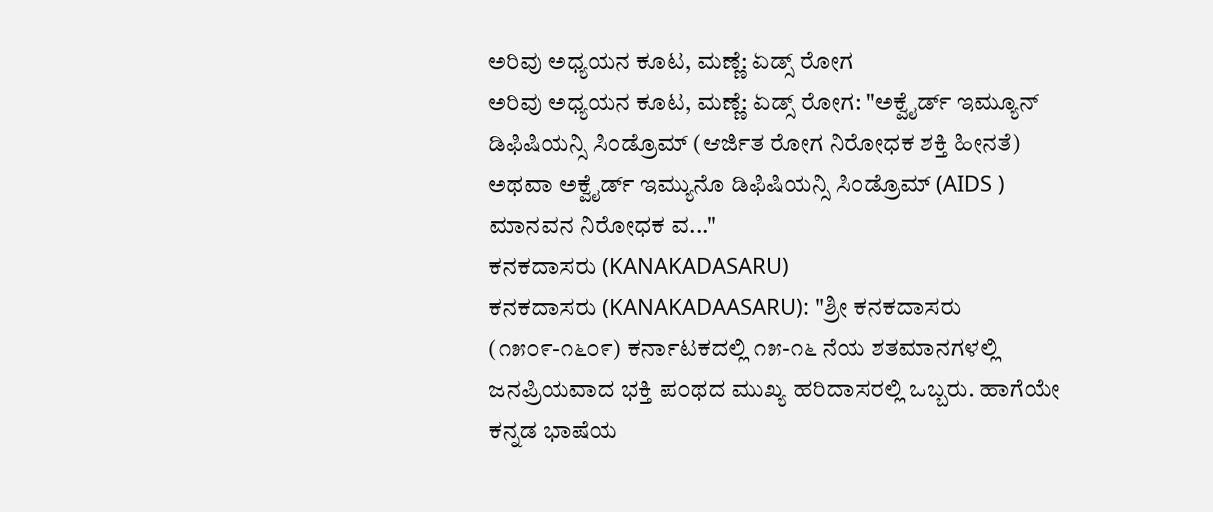ಅರಿವು ಅಧ್ಯಯನ ಕೂಟ, ಮಣ್ಣೆ: ಏಡ್ಸ್ ರೋಗ
ಅರಿವು ಅಧ್ಯಯನ ಕೂಟ, ಮಣ್ಣೆ: ಏಡ್ಸ್ ರೋಗ: "ಅಕ್ವೈರ್ಡ್ ಇಮ್ಯೂನ್ ಡಿಫಿಷಿಯನ್ಸಿ ಸಿಂಡ್ರೊಮ್ (ಆರ್ಜಿತ ರೋಗ ನಿರೋಧಕ ಶಕ್ತಿ ಹೀನತೆ) ಅಥವಾ ಅಕ್ವೈರ್ಡ್ ಇಮ್ಯುನೊ ಡಿಫಿಷಿಯನ್ಸಿ ಸಿಂಡ್ರೊಮ್ (AIDS ) ಮಾನವನ ನಿರೋಧಕ ವ..."
ಕನಕದಾಸರು (KANAKADASARU)
ಕನಕದಾಸರು (KANAKADAASARU): "ಶ್ರೀ ಕನಕದಾಸರು (೧೫೦೯-೧೬೦೯) ಕರ್ನಾಟಕದಲ್ಲಿ ೧೫-೧೬ ನೆಯ ಶತಮಾನಗಳಲ್ಲಿ ಜನಪ್ರಿಯವಾದ ಭಕ್ತಿ ಪ೦ಥದ ಮುಖ್ಯ ಹರಿದಾಸರಲ್ಲಿ ಒಬ್ಬರು. ಹಾಗೆಯೇ ಕನ್ನಡ ಭಾಷೆಯ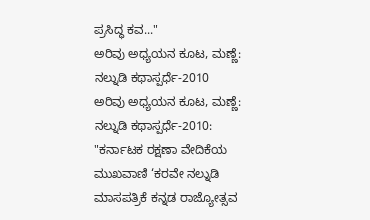ಪ್ರಸಿದ್ಧ ಕವ..."
ಅರಿವು ಅಧ್ಯಯನ ಕೂಟ, ಮಣ್ಣೆ: ನಲ್ನುಡಿ ಕಥಾಸ್ಪರ್ಧೆ-2010
ಅರಿವು ಅಧ್ಯಯನ ಕೂಟ, ಮಣ್ಣೆ: ನಲ್ನುಡಿ ಕಥಾಸ್ಪರ್ಧೆ-2010: "ಕರ್ನಾಟಕ ರಕ್ಷಣಾ ವೇದಿಕೆಯ ಮುಖವಾಣಿ ‘ಕರವೇ ನಲ್ನುಡಿ ಮಾಸಪತ್ರಿಕೆ ಕನ್ನಡ ರಾಜ್ಯೋತ್ಸವ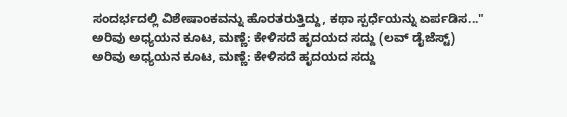ಸಂದರ್ಭದಲ್ಲಿ ವಿಶೇಷಾಂಕವನ್ನು ಹೊರತರುತ್ತಿದ್ದು, ಕಥಾ ಸ್ಪರ್ಧೆಯನ್ನು ಏರ್ಪಡಿಸ..."
ಅರಿವು ಅಧ್ಯಯನ ಕೂಟ, ಮಣ್ಣೆ: ಕೇಳಿಸದೆ ಹೃದಯದ ಸದ್ದು (ಲವ್ ಡೈಜೆಸ್ಟ್)
ಅರಿವು ಅಧ್ಯಯನ ಕೂಟ, ಮಣ್ಣೆ: ಕೇಳಿಸದೆ ಹೃದಯದ ಸದ್ದು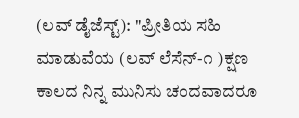(ಲವ್ ಡೈಜೆಸ್ಟ್): "ಪ್ರೀತಿಯ ಸಹಿ ಮಾಡುವೆಯ (ಲವ್ ಲೆಸೆನ್-೧ )ಕ್ಷಣ ಕಾಲದ ನಿನ್ನ ಮುನಿಸು ಚಂದವಾದರೂ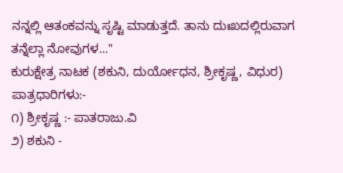ನನ್ನಲ್ಲಿ ಆತಂಕವನ್ನು ಸೃಷ್ಟಿ ಮಾಡುತ್ತದೆ. ತಾನು ದುಃಖದಲ್ಲಿರುವಾಗ ತನ್ನೆಲ್ಲಾ ನೋವುಗಳ..."
ಕುರುಕ್ಷೇತ್ರ ನಾಟಕ (ಶಕುನಿ, ದುರ್ಯೋಧನ, ಶ್ರೀಕೃಷ್ಣ, ವಿಧುರ)
ಪಾತ್ರಧಾರಿಗಳು:-
೧) ಶ್ರೀಕೃಷ್ಣ :- ಪಾತರಾಜು.ವಿ
೨) ಶಕುನಿ -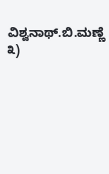ವಿಶ್ವನಾಥ್.ಬಿ.ಮಣ್ಣೆ
೩)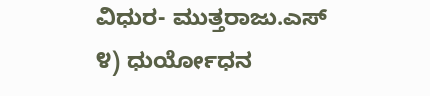ವಿಧುರ- ಮುತ್ತರಾಜು.ಎಸ್
೪) ಧುರ್ಯೋಧನ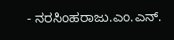- ನರಸಿಂಹರಾಜು.ಎಂ.ಎನ್.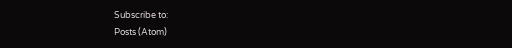Subscribe to:
Posts (Atom)